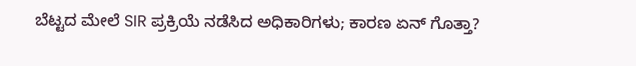ಬೆಟ್ಟದ ಮೇಲೆ SIR ಪ್ರಕ್ರಿಯೆ ನಡೆಸಿದ ಅಧಿಕಾರಿಗಳು; ಕಾರಣ ಏನ್ ಗೊತ್ತಾ?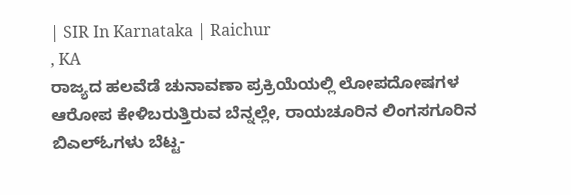| SIR In Karnataka | Raichur
, KA
ರಾಜ್ಯದ ಹಲವೆಡೆ ಚುನಾವಣಾ ಪ್ರಕ್ರಿಯೆಯಲ್ಲಿ ಲೋಪದೋಷಗಳ ಆರೋಪ ಕೇಳಿಬರುತ್ತಿರುವ ಬೆನ್ನಲ್ಲೇ, ರಾಯಚೂರಿನ ಲಿಂಗಸಗೂರಿನ ಬಿಎಲ್ಓಗಳು ಬೆಟ್ಟ-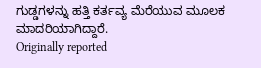ಗುಡ್ಡಗಳನ್ನು ಹತ್ತಿ ಕರ್ತವ್ಯ ಮೆರೆಯುವ ಮೂಲಕ ಮಾದರಿಯಾಗಿದ್ದಾರೆ.
Originally reported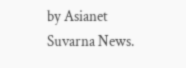by Asianet Suvarna News.